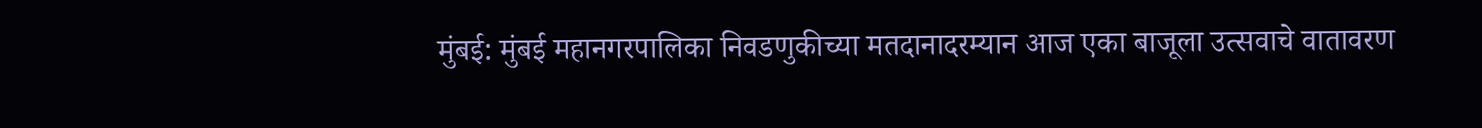मुंबई: मुंबई महानगरपालिका निवडणुकीच्या मतदानादरम्यान आज एका बाजूला उत्सवाचे वातावरण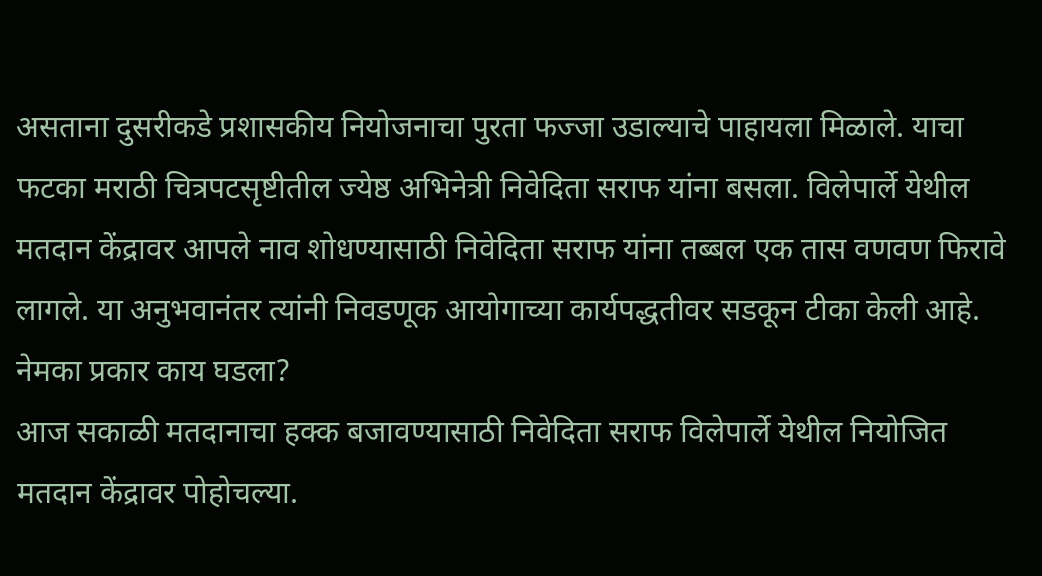असताना दुसरीकडे प्रशासकीय नियोजनाचा पुरता फज्जा उडाल्याचे पाहायला मिळाले. याचा फटका मराठी चित्रपटसृष्टीतील ज्येष्ठ अभिनेत्री निवेदिता सराफ यांना बसला. विलेपार्ले येथील मतदान केंद्रावर आपले नाव शोधण्यासाठी निवेदिता सराफ यांना तब्बल एक तास वणवण फिरावे लागले. या अनुभवानंतर त्यांनी निवडणूक आयोगाच्या कार्यपद्धतीवर सडकून टीका केली आहे.
नेमका प्रकार काय घडला?
आज सकाळी मतदानाचा हक्क बजावण्यासाठी निवेदिता सराफ विलेपार्ले येथील नियोजित मतदान केंद्रावर पोहोचल्या.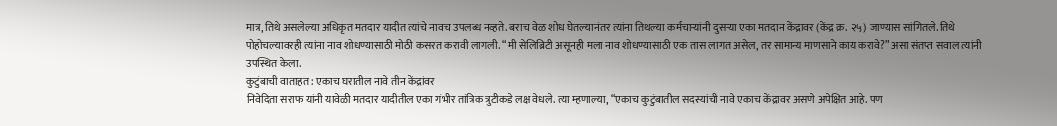मात्र, तिथे असलेल्या अधिकृत मतदार यादीत त्यांचे नावच उपलब्ध नव्हते. बराच वेळ शोध घेतल्यानंतर त्यांना तिथल्या कर्मचाऱ्यांनी दुसऱ्या एका मतदान केंद्रावर (केंद्र क्र. २५) जाण्यास सांगितले. तिथे पोहोचल्यावरही त्यांना नाव शोधण्यासाठी मोठी कसरत करावी लागली. “मी सेलिब्रिटी असूनही मला नाव शोधण्यासाठी एक तास लागत असेल, तर सामान्य माणसाने काय करावे?” असा संतप्त सवाल त्यांनी उपस्थित केला.
कुटुंबाची वाताहत: एकाच घरातील नावे तीन केंद्रांवर
निवेदिता सराफ यांनी यावेळी मतदार यादीतील एका गंभीर तांत्रिक त्रुटीकडे लक्ष वेधले. त्या म्हणाल्या, “एकाच कुटुंबातील सदस्यांची नावे एकाच केंद्रावर असणे अपेक्षित आहे. पण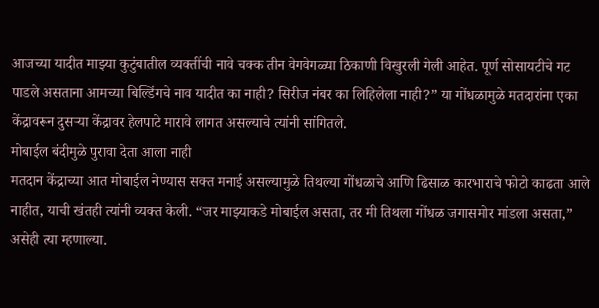आजच्या यादीत माझ्या कुटुंबातील व्यक्तींची नावे चक्क तीन वेगवेगळ्या ठिकाणी विखुरली गेली आहेत. पूर्ण सोसायटीचे गट पाडले असताना आमच्या बिल्डिंगचे नाव यादीत का नाही? सिरीज नंबर का लिहिलेला नाही?” या गोंधळामुळे मतदारांना एका केंद्रावरून दुसऱ्या केंद्रावर हेलपाटे मारावे लागत असल्याचे त्यांनी सांगितले.
मोबाईल बंदीमुळे पुरावा देता आला नाही
मतदान केंद्राच्या आत मोबाईल नेण्यास सक्त मनाई असल्यामुळे तिथल्या गोंधळाचे आणि ढिसाळ कारभाराचे फोटो काढता आले नाहीत, याची खंतही त्यांनी व्यक्त केली. “जर माझ्याकडे मोबाईल असता, तर मी तिथला गोंधळ जगासमोर मांडला असता,” असेही त्या म्हणाल्या.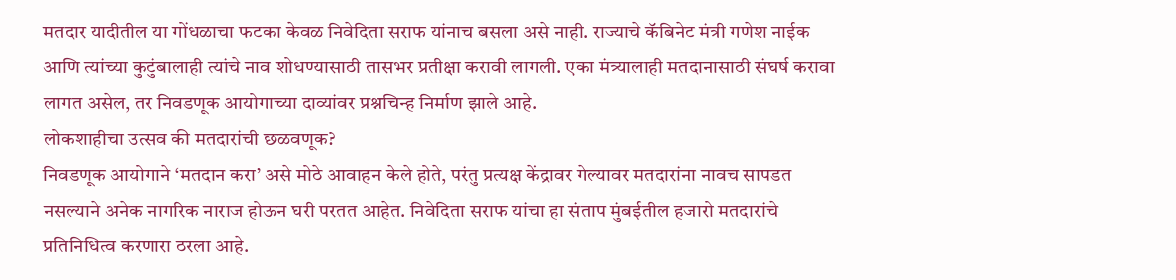मतदार यादीतील या गोंधळाचा फटका केवळ निवेदिता सराफ यांनाच बसला असे नाही. राज्याचे कॅबिनेट मंत्री गणेश नाईक आणि त्यांच्या कुटुंबालाही त्यांचे नाव शोधण्यासाठी तासभर प्रतीक्षा करावी लागली. एका मंत्र्यालाही मतदानासाठी संघर्ष करावा लागत असेल, तर निवडणूक आयोगाच्या दाव्यांवर प्रश्नचिन्ह निर्माण झाले आहे.
लोकशाहीचा उत्सव की मतदारांची छळवणूक?
निवडणूक आयोगाने ‘मतदान करा’ असे मोठे आवाहन केले होते, परंतु प्रत्यक्ष केंद्रावर गेल्यावर मतदारांना नावच सापडत नसल्याने अनेक नागरिक नाराज होऊन घरी परतत आहेत. निवेदिता सराफ यांचा हा संताप मुंबईतील हजारो मतदारांचे प्रतिनिधित्व करणारा ठरला आहे.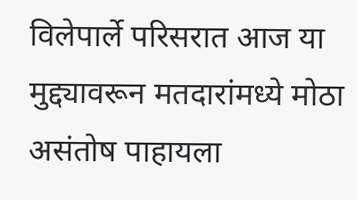विलेपार्ले परिसरात आज या मुद्द्यावरून मतदारांमध्ये मोठा असंतोष पाहायला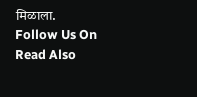मिळाला.
Follow Us On
Read Also